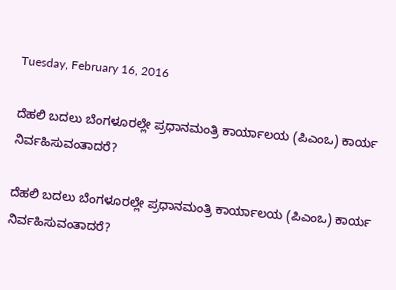Tuesday, February 16, 2016

ದೆಹಲಿ ಬದಲು ಬೆಂಗಳೂರಲ್ಲೇ ಪ್ರಧಾನಮಂತ್ರಿ ಕಾರ್ಯಾಲಯ (ಪಿಎಂಒ) ಕಾರ್ಯ ನಿರ್ವಹಿಸುವಂತಾದರೆ?

ದೆಹಲಿ ಬದಲು ಬೆಂಗಳೂರಲ್ಲೇ ಪ್ರಧಾನಮಂತ್ರಿ ಕಾರ್ಯಾಲಯ (ಪಿಎಂಒ) ಕಾರ್ಯ ನಿರ್ವಹಿಸುವಂತಾದರೆ?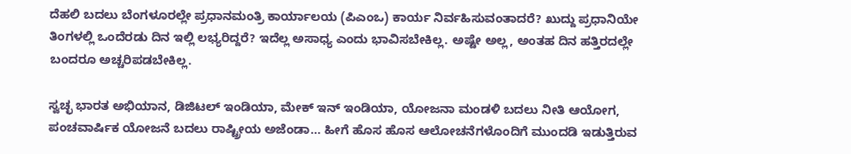ದೆಹಲಿ ಬದಲು ಬೆಂಗಳೂರಲ್ಲೇ ಪ್ರಧಾನಮಂತ್ರಿ ಕಾರ್ಯಾಲಯ (ಪಿಎಂಒ) ಕಾರ್ಯ ನಿರ್ವಹಿಸುವಂತಾದರೆ? ಖುದ್ದು ಪ್ರಧಾನಿಯೇ ತಿಂಗಳಲ್ಲಿ ಒಂದೆರಡು ದಿನ ಇಲ್ಲಿ ಲಭ್ಯರಿದ್ದರೆ? ಇದೆಲ್ಲ ಅಸಾಧ್ಯ ಎಂದು ಭಾವಿಸಬೇಕಿಲ್ಲ. ಅಷ್ಟೇ ಅಲ್ಲ, ಅಂತಹ ದಿನ ಹತ್ತಿರದಲ್ಲೇ ಬಂದರೂ ಅಚ್ಚರಿಪಡಬೇಕಿಲ್ಲ.

ಸ್ವಚ್ಛ ಭಾರತ ಅಭಿಯಾನ, ಡಿಜಿಟಲ್ ಇಂಡಿಯಾ, ಮೇಕ್ ಇನ್ ಇಂಡಿಯಾ, ಯೋಜನಾ ಮಂಡಳಿ ಬದಲು ನೀತಿ ಆಯೋಗ, ಪಂಚವಾರ್ಷಿಕ ಯೋಜನೆ ಬದಲು ರಾಷ್ಟ್ರೀಯ ಅಜೆಂಡಾ… ಹೀಗೆ ಹೊಸ ಹೊಸ ಆಲೋಚನೆಗಳೊಂದಿಗೆ ಮುಂದಡಿ ಇಡುತ್ತಿರುವ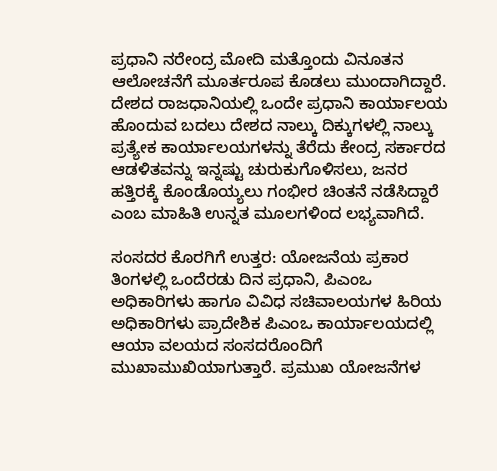ಪ್ರಧಾನಿ ನರೇಂದ್ರ ಮೋದಿ ಮತ್ತೊಂದು ವಿನೂತನ ಆಲೋಚನೆಗೆ ಮೂರ್ತರೂಪ ಕೊಡಲು ಮುಂದಾಗಿದ್ದಾರೆ. ದೇಶದ ರಾಜಧಾನಿಯಲ್ಲಿ ಒಂದೇ ಪ್ರಧಾನಿ ಕಾರ್ಯಾಲಯ ಹೊಂದುವ ಬದಲು ದೇಶದ ನಾಲ್ಕು ದಿಕ್ಕುಗಳಲ್ಲಿ ನಾಲ್ಕು ಪ್ರತ್ಯೇಕ ಕಾರ್ಯಾಲಯಗಳನ್ನು ತೆರೆದು ಕೇಂದ್ರ ಸರ್ಕಾರದ ಆಡಳಿತವನ್ನು ಇನ್ನಷ್ಟು ಚುರುಕುಗೊಳಿಸಲು, ಜನರ ಹತ್ತಿರಕ್ಕೆ ಕೊಂಡೊಯ್ಯಲು ಗಂಭೀರ ಚಿಂತನೆ ನಡೆಸಿದ್ದಾರೆ ಎಂಬ ಮಾಹಿತಿ ಉನ್ನತ ಮೂಲಗಳಿಂದ ಲಭ್ಯವಾಗಿದೆ.

ಸಂಸದರ ಕೊರಗಿಗೆ ಉತ್ತರ: ಯೋಜನೆಯ ಪ್ರಕಾರ ತಿಂಗಳಲ್ಲಿ ಒಂದೆರಡು ದಿನ ಪ್ರಧಾನಿ, ಪಿಎಂಒ ಅಧಿಕಾರಿಗಳು ಹಾಗೂ ವಿವಿಧ ಸಚಿವಾಲಯಗಳ ಹಿರಿಯ ಅಧಿಕಾರಿಗಳು ಪ್ರಾದೇಶಿಕ ಪಿಎಂಒ ಕಾರ್ಯಾಲಯದಲ್ಲಿ ಆಯಾ ವಲಯದ ಸಂಸದರೊಂದಿಗೆ ಮುಖಾಮುಖಿಯಾಗುತ್ತಾರೆ. ಪ್ರಮುಖ ಯೋಜನೆಗಳ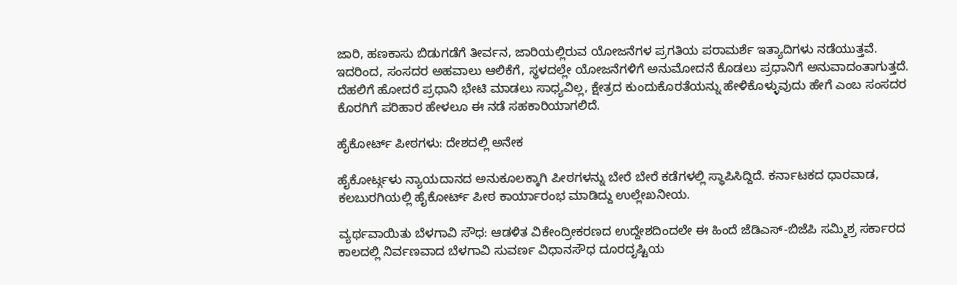ಜಾರಿ, ಹಣಕಾಸು ಬಿಡುಗಡೆಗೆ ತೀರ್ವನ, ಜಾರಿಯಲ್ಲಿರುವ ಯೋಜನೆಗಳ ಪ್ರಗತಿಯ ಪರಾಮರ್ಶೆ ಇತ್ಯಾದಿಗಳು ನಡೆಯುತ್ತವೆ. ಇದರಿಂದ, ಸಂಸದರ ಅಹವಾಲು ಆಲಿಕೆಗೆ, ಸ್ಥಳದಲ್ಲೇ ಯೋಜನೆಗಳಿಗೆ ಅನುಮೋದನೆ ಕೊಡಲು ಪ್ರಧಾನಿಗೆ ಅನುವಾದಂತಾಗುತ್ತದೆ. ದೆಹಲಿಗೆ ಹೋದರೆ ಪ್ರಧಾನಿ ಭೇಟಿ ಮಾಡಲು ಸಾಧ್ಯವಿಲ್ಲ, ಕ್ಷೇತ್ರದ ಕುಂದುಕೊರತೆಯನ್ನು ಹೇಳಿಕೊಳ್ಳುವುದು ಹೇಗೆ ಎಂಬ ಸಂಸದರ ಕೊರಗಿಗೆ ಪರಿಹಾರ ಹೇಳಲೂ ಈ ನಡೆ ಸಹಕಾರಿಯಾಗಲಿದೆ.

ಹೈಕೋರ್ಟ್ ಪೀಠಗಳು: ದೇಶದಲ್ಲಿ ಅನೇಕ

ಹೈಕೋರ್ಟ್ಗಳು ನ್ಯಾಯದಾನದ ಅನುಕೂಲಕ್ಕಾಗಿ ಪೀಠಗಳನ್ನು ಬೇರೆ ಬೇರೆ ಕಡೆಗಳಲ್ಲಿ ಸ್ಥಾಪಿಸಿದ್ದಿದೆ. ಕರ್ನಾಟಕದ ಧಾರವಾಡ, ಕಲಬುರಗಿಯಲ್ಲಿ ಹೈಕೋರ್ಟ್ ಪೀಠ ಕಾರ್ಯಾರಂಭ ಮಾಡಿದ್ದು ಉಲ್ಲೇಖನೀಯ.

ವ್ಯರ್ಥವಾಯಿತು ಬೆಳಗಾವಿ ಸೌಧ: ಆಡಳಿತ ವಿಕೇಂದ್ರೀಕರಣದ ಉದ್ದೇಶದಿಂದಲೇ ಈ ಹಿಂದೆ ಜೆಡಿಎಸ್-ಬಿಜೆಪಿ ಸಮ್ಮಿಶ್ರ ಸರ್ಕಾರದ ಕಾಲದಲ್ಲಿ ನಿರ್ವಣವಾದ ಬೆಳಗಾವಿ ಸುವರ್ಣ ವಿಧಾನಸೌಧ ದೂರದೃಷ್ಟಿಯ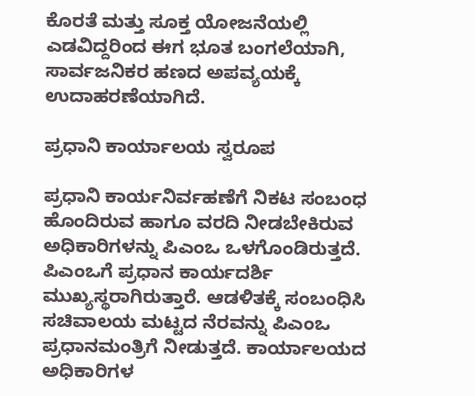ಕೊರತೆ ಮತ್ತು ಸೂಕ್ತ ಯೋಜನೆಯಲ್ಲಿ ಎಡವಿದ್ದರಿಂದ ಈಗ ಭೂತ ಬಂಗಲೆಯಾಗಿ, ಸಾರ್ವಜನಿಕರ ಹಣದ ಅಪವ್ಯಯಕ್ಕೆ ಉದಾಹರಣೆಯಾಗಿದೆ.

ಪ್ರಧಾನಿ ಕಾರ್ಯಾಲಯ ಸ್ವರೂಪ

ಪ್ರಧಾನಿ ಕಾರ್ಯನಿರ್ವಹಣೆಗೆ ನಿಕಟ ಸಂಬಂಧ ಹೊಂದಿರುವ ಹಾಗೂ ವರದಿ ನೀಡಬೇಕಿರುವ ಅಧಿಕಾರಿಗಳನ್ನು ಪಿಎಂಒ ಒಳಗೊಂಡಿರುತ್ತದೆ. ಪಿಎಂಒಗೆ ಪ್ರಧಾನ ಕಾರ್ಯದರ್ಶಿ ಮುಖ್ಯಸ್ಥರಾಗಿರುತ್ತಾರೆ. ಆಡಳಿತಕ್ಕೆ ಸಂಬಂಧಿಸಿ ಸಚಿವಾಲಯ ಮಟ್ಟದ ನೆರವನ್ನು ಪಿಎಂಒ ಪ್ರಧಾನಮಂತ್ರಿಗೆ ನೀಡುತ್ತದೆ. ಕಾರ್ಯಾಲಯದ ಅಧಿಕಾರಿಗಳ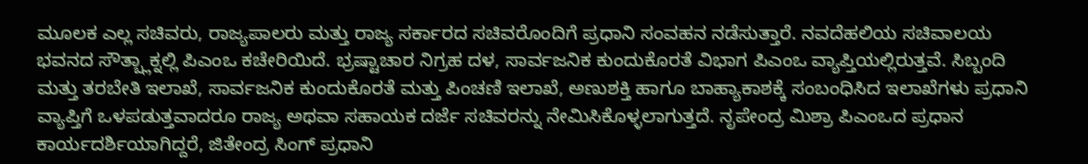ಮೂಲಕ ಎಲ್ಲ ಸಚಿವರು, ರಾಜ್ಯಪಾಲರು ಮತ್ತು ರಾಜ್ಯ ಸರ್ಕಾರದ ಸಚಿವರೊಂದಿಗೆ ಪ್ರಧಾನಿ ಸಂವಹನ ನಡೆಸುತ್ತಾರೆ. ನವದೆಹಲಿಯ ಸಚಿವಾಲಯ ಭವನದ ಸೌತ್ಬ್ಲಾಕ್ನಲ್ಲಿ ಪಿಎಂಒ ಕಚೇರಿಯಿದೆ. ಭ್ರಷ್ಟಾಚಾರ ನಿಗ್ರಹ ದಳ, ಸಾರ್ವಜನಿಕ ಕುಂದುಕೊರತೆ ವಿಭಾಗ ಪಿಎಂಒ ವ್ಯಾಪ್ತಿಯಲ್ಲಿರುತ್ತವೆ. ಸಿಬ್ಬಂದಿ ಮತ್ತು ತರಬೇತಿ ಇಲಾಖೆ, ಸಾರ್ವಜನಿಕ ಕುಂದುಕೊರತೆ ಮತ್ತು ಪಿಂಚಣಿ ಇಲಾಖೆ, ಅಣುಶಕ್ತಿ ಹಾಗೂ ಬಾಹ್ಯಾಕಾಶಕ್ಕೆ ಸಂಬಂಧಿಸಿದ ಇಲಾಖೆಗಳು ಪ್ರಧಾನಿ ವ್ಯಾಪ್ತಿಗೆ ಒಳಪಡುತ್ತವಾದರೂ ರಾಜ್ಯ ಅಥವಾ ಸಹಾಯಕ ದರ್ಜೆ ಸಚಿವರನ್ನು ನೇಮಿಸಿಕೊಳ್ಳಲಾಗುತ್ತದೆ. ನೃಪೇಂದ್ರ ಮಿಶ್ರಾ ಪಿಎಂಒದ ಪ್ರಧಾನ ಕಾರ್ಯದರ್ಶಿಯಾಗಿದ್ದರೆ, ಜಿತೇಂದ್ರ ಸಿಂಗ್ ಪ್ರಧಾನಿ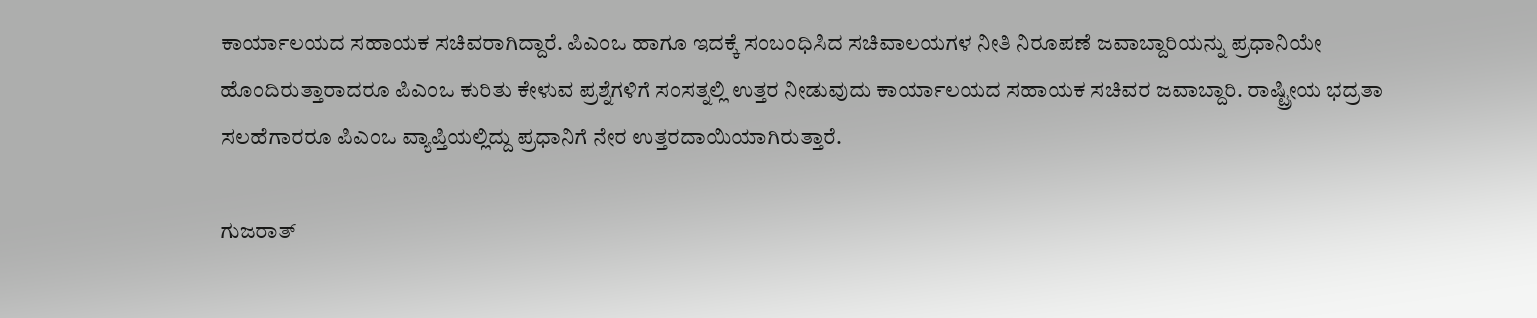ಕಾರ್ಯಾಲಯದ ಸಹಾಯಕ ಸಚಿವರಾಗಿದ್ದಾರೆ. ಪಿಎಂಒ ಹಾಗೂ ಇದಕ್ಕೆ ಸಂಬಂಧಿಸಿದ ಸಚಿವಾಲಯಗಳ ನೀತಿ ನಿರೂಪಣೆ ಜವಾಬ್ದಾರಿಯನ್ನು ಪ್ರಧಾನಿಯೇ ಹೊಂದಿರುತ್ತಾರಾದರೂ ಪಿಎಂಒ ಕುರಿತು ಕೇಳುವ ಪ್ರಶ್ನೆಗಳಿಗೆ ಸಂಸತ್ನಲ್ಲಿ ಉತ್ತರ ನೀಡುವುದು ಕಾರ್ಯಾಲಯದ ಸಹಾಯಕ ಸಚಿವರ ಜವಾಬ್ದಾರಿ. ರಾಷ್ಟ್ರೀಯ ಭದ್ರತಾ ಸಲಹೆಗಾರರೂ ಪಿಎಂಒ ವ್ಯಾಪ್ತಿಯಲ್ಲಿದ್ದು ಪ್ರಧಾನಿಗೆ ನೇರ ಉತ್ತರದಾಯಿಯಾಗಿರುತ್ತಾರೆ.

ಗುಜರಾತ್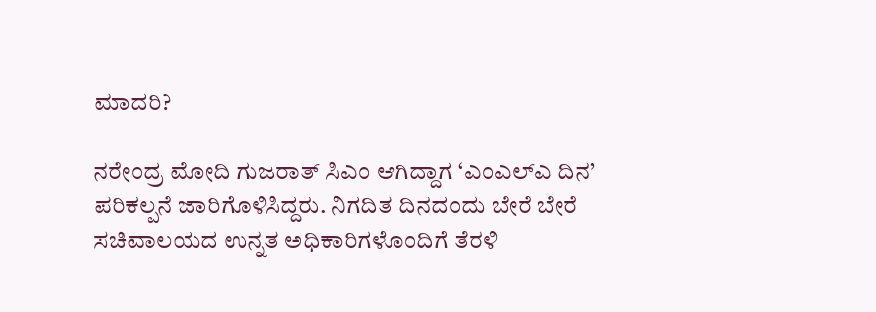ಮಾದರಿ?

ನರೇಂದ್ರ ಮೋದಿ ಗುಜರಾತ್ ಸಿಎಂ ಆಗಿದ್ದಾಗ ‘ಎಂಎಲ್ಎ ದಿನ’ ಪರಿಕಲ್ಪನೆ ಜಾರಿಗೊಳಿಸಿದ್ದರು. ನಿಗದಿತ ದಿನದಂದು ಬೇರೆ ಬೇರೆ ಸಚಿವಾಲಯದ ಉನ್ನತ ಅಧಿಕಾರಿಗಳೊಂದಿಗೆ ತೆರಳಿ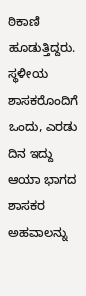ಠಿಕಾಣಿ ಹೂಡುತ್ತಿದ್ದರು. ಸ್ಥಳೀಯ ಶಾಸಕರೊಂದಿಗೆ ಒಂದು, ಎರಡು ದಿನ ಇದ್ದು ಆಯಾ ಭಾಗದ ಶಾಸಕರ ಅಹವಾಲನ್ನು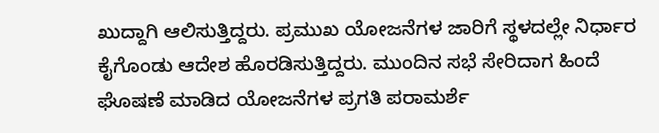ಖುದ್ದಾಗಿ ಆಲಿಸುತ್ತಿದ್ದರು. ಪ್ರಮುಖ ಯೋಜನೆಗಳ ಜಾರಿಗೆ ಸ್ಥಳದಲ್ಲೇ ನಿರ್ಧಾರ ಕೈಗೊಂಡು ಆದೇಶ ಹೊರಡಿಸುತ್ತಿದ್ದರು. ಮುಂದಿನ ಸಭೆ ಸೇರಿದಾಗ ಹಿಂದೆ ಘೊಷಣೆ ಮಾಡಿದ ಯೋಜನೆಗಳ ಪ್ರಗತಿ ಪರಾಮರ್ಶೆ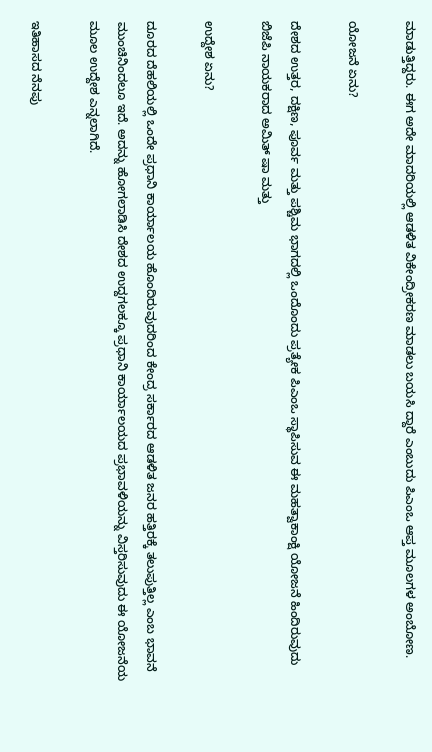ಮಾಡುತ್ತಿದ್ದರು. ಈಗ ಅದೇ ಮಾದರಿಯಲ್ಲಿ ಆಡಳಿತ ವಿಕೇಂದ್ರೀಕರಣ ಮಾಡಲು ಬಯಸಿ ದ್ದಾರೆ ಎಂಬುದು ಪಿಎಂಒ ಆಪ್ತ ಮೂಲಗಳ ಅಂಬೋಣ.

ಯೋಜನೆ ಏನು?

ದೇಶದ ಉತ್ತರ, ದಕ್ಷಿಣ, ಪೂರ್ವ ಮತ್ತು ಪಶ್ಚಿಮ ಭಾಗದಲ್ಲಿ ಒಂದೊಂದು ಪ್ರತ್ಯೇಕ ಪಿಎಂಒ ಸ್ಥಾಪಿಸುವ ಈ ಮಹತ್ವಾಕಾಂಕ್ಷಿ ಯೋಜನೆ ಹಿಂದಿರುವುದು ಬಿಜೆಪಿ ನಾಯಕರಾದ ಅಮಿತ್ ಷಾ ಮತ್ತು

ಉದ್ದೇಶ ಏನು?

ದೂರದ ದೆಹಲಿಯಲ್ಲಿ ಒಂದೇ ಪ್ರಧಾನಿ ಕಾರ್ಯಾಲಯ ಹೊಂದಿರುವುದರಿಂದ ಕೇಂದ್ರ ಸರ್ಕಾರದ ಆಡಳಿತ ಜನರ ಹತ್ತಿರಕ್ಕೆ ತಲುಪುತ್ತಿಲ್ಲ ಎಂಬ ಭಾವನೆ ಮುಂಚಿನಿಂದಲೂ ಇದೆ. ಅದನ್ನು ಹೋಗಲಾಡಿಸಿ ದೇಶದ ಉದ್ದಗಲಕ್ಕೂ ಪ್ರಧಾನಿ ಕಾರ್ಯಾಲಯದ ಪ್ರಭಾವಳಿಯನ್ನು ವಿಸ್ತರಿಸುವುದು ಈ ಯೋಜನೆಯ ಮೂಲ ಉದ್ದೇಶ ಎನ್ನಲಾಗಿದೆ.

ಇತಿಹಾಸದ ನೆನಪು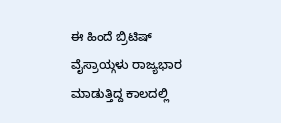ಈ ಹಿಂದೆ ಬ್ರಿಟಿಷ್ ವೈಸ್ರಾಯ್ಗಳು ರಾಜ್ಯಭಾರ ಮಾಡುತ್ತಿದ್ದ ಕಾಲದಲ್ಲಿ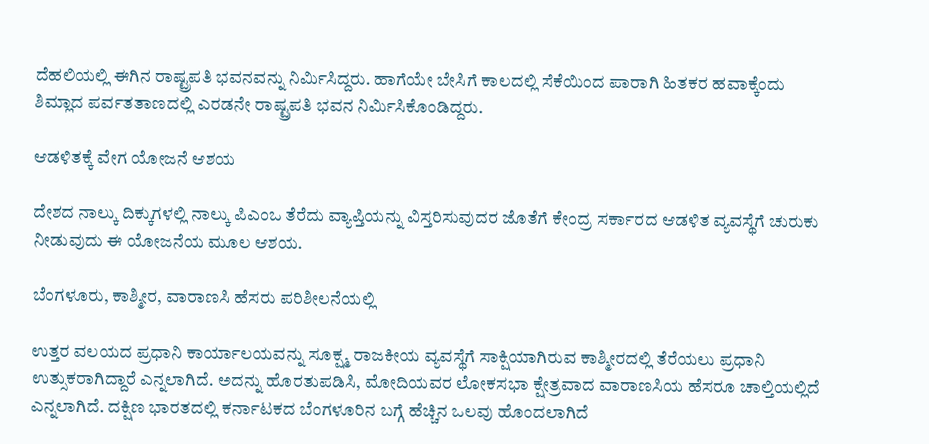ದೆಹಲಿಯಲ್ಲಿ ಈಗಿನ ರಾಷ್ಟ್ರಪತಿ ಭವನವನ್ನು ನಿರ್ವಿುಸಿದ್ದರು. ಹಾಗೆಯೇ ಬೇಸಿಗೆ ಕಾಲದಲ್ಲಿ ಸೆಕೆಯಿಂದ ಪಾರಾಗಿ ಹಿತಕರ ಹವಾಕ್ಕೆಂದು ಶಿಮ್ಲಾದ ಪರ್ವತತಾಣದಲ್ಲಿ ಎರಡನೇ ರಾಷ್ಟ್ರಪತಿ ಭವನ ನಿರ್ವಿುಸಿಕೊಂಡಿದ್ದರು.

ಆಡಳಿತಕ್ಕೆ ವೇಗ ಯೋಜನೆ ಆಶಯ

ದೇಶದ ನಾಲ್ಕು ದಿಕ್ಕುಗಳಲ್ಲಿ ನಾಲ್ಕು ಪಿಎಂಒ ತೆರೆದು ವ್ಯಾಪ್ತಿಯನ್ನು ವಿಸ್ತರಿಸುವುದರ ಜೊತೆಗೆ ಕೇಂದ್ರ ಸರ್ಕಾರದ ಆಡಳಿತ ವ್ಯವಸ್ಥೆಗೆ ಚುರುಕು ನೀಡುವುದು ಈ ಯೋಜನೆಯ ಮೂಲ ಆಶಯ.

ಬೆಂಗಳೂರು, ಕಾಶ್ಮೀರ, ವಾರಾಣಸಿ ಹೆಸರು ಪರಿಶೀಲನೆಯಲ್ಲಿ

ಉತ್ತರ ವಲಯದ ಪ್ರಧಾನಿ ಕಾರ್ಯಾಲಯವನ್ನು ಸೂಕ್ಷ್ಮ ರಾಜಕೀಯ ವ್ಯವಸ್ಥೆಗೆ ಸಾಕ್ಷಿಯಾಗಿರುವ ಕಾಶ್ಮೀರದಲ್ಲಿ ತೆರೆಯಲು ಪ್ರಧಾನಿ ಉತ್ಸುಕರಾಗಿದ್ದಾರೆ ಎನ್ನಲಾಗಿದೆ. ಅದನ್ನು ಹೊರತುಪಡಿಸಿ, ಮೋದಿಯವರ ಲೋಕಸಭಾ ಕ್ಷೇತ್ರವಾದ ವಾರಾಣಸಿಯ ಹೆಸರೂ ಚಾಲ್ತಿಯಲ್ಲಿದೆ ಎನ್ನಲಾಗಿದೆ. ದಕ್ಷಿಣ ಭಾರತದಲ್ಲಿ ಕರ್ನಾಟಕದ ಬೆಂಗಳೂರಿನ ಬಗ್ಗೆ ಹೆಚ್ಚಿನ ಒಲವು ಹೊಂದಲಾಗಿದೆ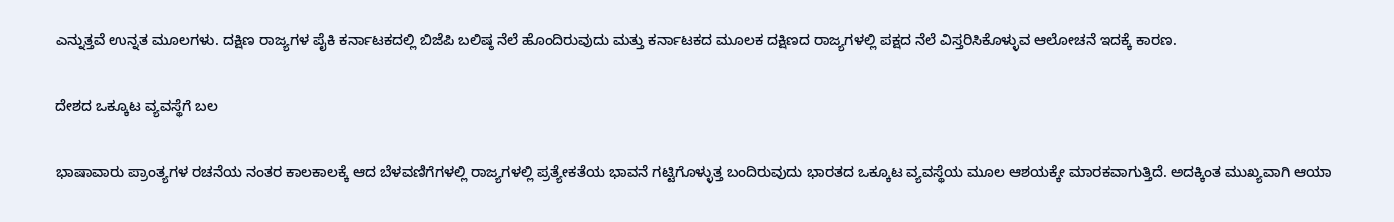ಎನ್ನುತ್ತವೆ ಉನ್ನತ ಮೂಲಗಳು. ದಕ್ಷಿಣ ರಾಜ್ಯಗಳ ಪೈಕಿ ಕರ್ನಾಟಕದಲ್ಲಿ ಬಿಜೆಪಿ ಬಲಿಷ್ಠ ನೆಲೆ ಹೊಂದಿರುವುದು ಮತ್ತು ಕರ್ನಾಟಕದ ಮೂಲಕ ದಕ್ಷಿಣದ ರಾಜ್ಯಗಳಲ್ಲಿ ಪಕ್ಷದ ನೆಲೆ ವಿಸ್ತರಿಸಿಕೊಳ್ಳುವ ಆಲೋಚನೆ ಇದಕ್ಕೆ ಕಾರಣ.

ದೇಶದ ಒಕ್ಕೂಟ ವ್ಯವಸ್ಥೆಗೆ ಬಲ

ಭಾಷಾವಾರು ಪ್ರಾಂತ್ಯಗಳ ರಚನೆಯ ನಂತರ ಕಾಲಕಾಲಕ್ಕೆ ಆದ ಬೆಳವಣಿಗೆಗಳಲ್ಲಿ ರಾಜ್ಯಗಳಲ್ಲಿ ಪ್ರತ್ಯೇಕತೆಯ ಭಾವನೆ ಗಟ್ಟಿಗೊಳ್ಳುತ್ತ ಬಂದಿರುವುದು ಭಾರತದ ಒಕ್ಕೂಟ ವ್ಯವಸ್ಥೆಯ ಮೂಲ ಆಶಯಕ್ಕೇ ಮಾರಕವಾಗುತ್ತಿದೆ. ಅದಕ್ಕಿಂತ ಮುಖ್ಯವಾಗಿ ಆಯಾ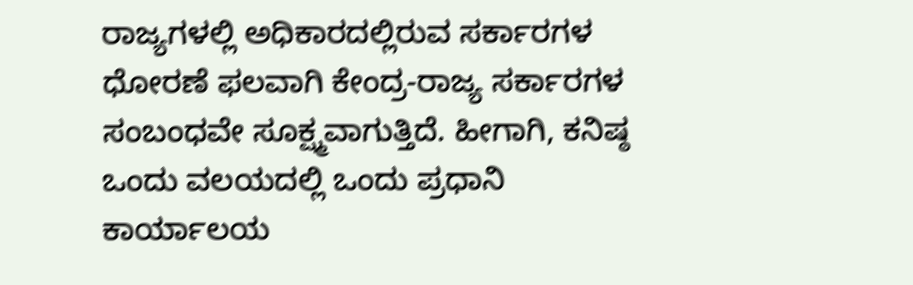ರಾಜ್ಯಗಳಲ್ಲಿ ಅಧಿಕಾರದಲ್ಲಿರುವ ಸರ್ಕಾರಗಳ ಧೋರಣೆ ಫಲವಾಗಿ ಕೇಂದ್ರ-ರಾಜ್ಯ ಸರ್ಕಾರಗಳ ಸಂಬಂಧವೇ ಸೂಕ್ಷ್ಮವಾಗುತ್ತಿದೆ. ಹೀಗಾಗಿ, ಕನಿಷ್ಠ ಒಂದು ವಲಯದಲ್ಲಿ ಒಂದು ಪ್ರಧಾನಿ ಕಾರ್ಯಾಲಯ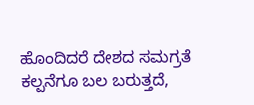ಹೊಂದಿದರೆ ದೇಶದ ಸಮಗ್ರತೆ ಕಲ್ಪನೆಗೂ ಬಲ ಬರುತ್ತದೆ,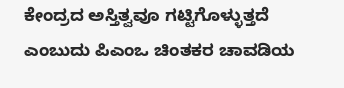ಕೇಂದ್ರದ ಅಸ್ತಿತ್ವವೂ ಗಟ್ಟಿಗೊಳ್ಳುತ್ತದೆ ಎಂಬುದು ಪಿಎಂಒ ಚಿಂತಕರ ಚಾವಡಿಯ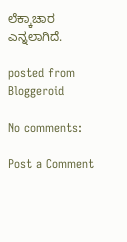ಲೆಕ್ಕಾಚಾರ ಎನ್ನಲಾಗಿದೆ.

posted from Bloggeroid

No comments:

Post a Comment